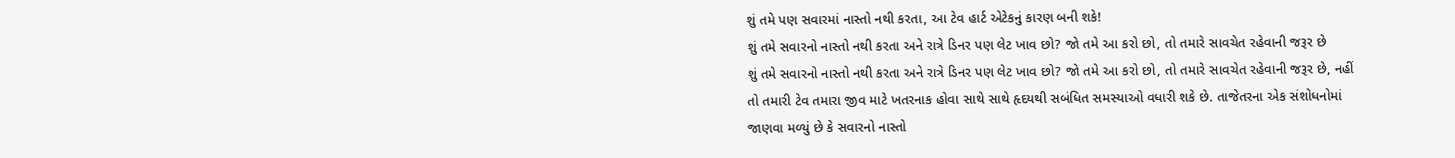શું તમે પણ સવારમાં નાસ્તો નથી કરતા, આ ટેવ હાર્ટ એટેકનું કારણ બની શકે!
શું તમે સવારનો નાસ્તો નથી કરતા અને રાત્રે ડિનર પણ લેટ ખાવ છો? જો તમે આ કરો છો, તો તમારે સાવચેત રહેવાની જરૂર છે
શું તમે સવારનો નાસ્તો નથી કરતા અને રાત્રે ડિનર પણ લેટ ખાવ છો? જો તમે આ કરો છો, તો તમારે સાવચેત રહેવાની જરૂર છે, નહીં તો તમારી ટેવ તમારા જીવ માટે ખતરનાક હોવા સાથે સાથે હૃદયથી સબંધિત સમસ્યાઓ વધારી શકે છે. તાજેતરના એક સંશોધનોમાં જાણવા મળ્યું છે કે સવારનો નાસ્તો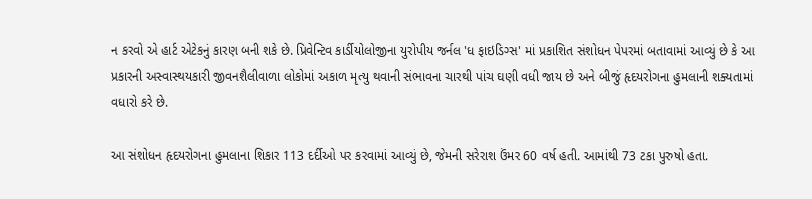ન કરવો એ હાર્ટ એટેકનું કારણ બની શકે છે. પ્રિવેન્ટિવ કાર્ડીયોલોજીના યુરોપીય જર્નલ 'ધ ફાઇડિગ્સ' માં પ્રકાશિત સંશોધન પેપરમાં બતાવામાં આવ્યું છે કે આ પ્રકારની અસ્વાસ્થયકારી જીવનશૈલીવાળા લોકોમાં અકાળ મૃત્યુ થવાની સંભાવના ચારથી પાંચ ઘણી વધી જાય છે અને બીજું હૃદયરોગના હુમલાની શક્યતામાં વધારો કરે છે.

આ સંશોધન હૃદયરોગના હુમલાના શિકાર 113 દર્દીઓ પર કરવામાં આવ્યું છે, જેમની સરેરાશ ઉંમર 60 વર્ષ હતી. આમાંથી 73 ટકા પુરુષો હતા.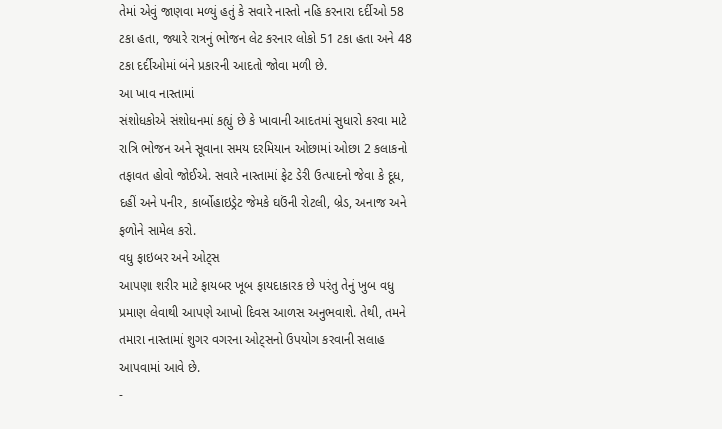તેમાં એવું જાણવા મળ્યું હતું કે સવારે નાસ્તો નહિ કરનારા દર્દીઓ 58 ટકા હતા, જ્યારે રાત્રનું ભોજન લેટ કરનાર લોકો 51 ટકા હતા અને 48 ટકા દર્દીઓમાં બંને પ્રકારની આદતો જોવા મળી છે.
આ ખાવ નાસ્તામાં
સંશોધકોએ સંશોધનમાં કહ્યું છે કે ખાવાની આદતમાં સુધારો કરવા માટે રાત્રિ ભોજન અને સૂવાના સમય દરમિયાન ઓછામાં ઓછા 2 કલાકનો તફાવત હોવો જોઈએ. સવારે નાસ્તામાં ફેટ ડેરી ઉત્પાદનો જેવા કે દૂધ, દહીં અને પનીર, કાર્બોહાઇડ્રેટ જેમકે ઘઉંની રોટલી, બ્રેડ, અનાજ અને ફળોને સામેલ કરો.
વધુ ફાઇબર અને ઓટ્સ
આપણા શરીર માટે ફાયબર ખૂબ ફાયદાકારક છે પરંતુ તેનું ખુબ વધુ પ્રમાણ લેવાથી આપણે આખો દિવસ આળસ અનુભવાશે. તેથી, તમને તમારા નાસ્તામાં શુગર વગરના ઓટ્સનો ઉપયોગ કરવાની સલાહ આપવામાં આવે છે.
-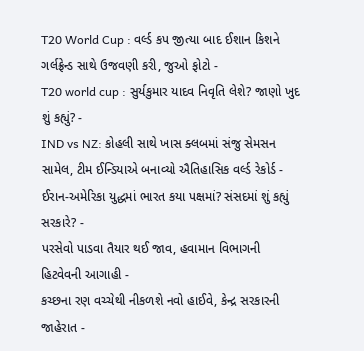T20 World Cup : વર્લ્ડ કપ જીત્યા બાદ ઈશાન કિશને ગર્લફ્રેન્ડ સાથે ઉજવણી કરી, જુઓ ફોટો -
T20 world cup : સુર્યકુમાર યાદવ નિવૃતિ લેશે? જાણો ખુદ શું કહ્યું? -
IND vs NZ: કોહલી સાથે ખાસ ક્લબમાં સંજુ સેમસન સામેલ, ટીમ ઈન્ડિયાએ બનાવ્યો ઐતિહાસિક વર્લ્ડ રેકોર્ડ -
ઈરાન-અમેરિકા યુદ્ધમાં ભારત કયા પક્ષમાં? સંસદમાં શું કહ્યું સરકારે? -
પરસેવો પાડવા તૈયાર થઈ જાવ, હવામાન વિભાગની હિટવેવની આગાહી -
કચ્છના રણ વચ્ચેથી નીકળશે નવો હાઈવે, કેન્દ્ર સરકારની જાહેરાત -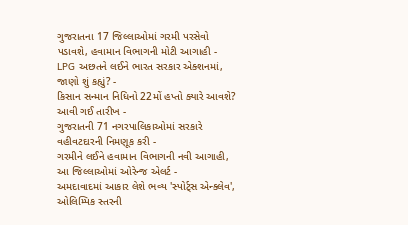ગુજરાતના 17 જિલ્લાઓમાં ગરમી પરસેવો પડાવશે, હવામાન વિભાગની મોટી આગાહી -
LPG અછતને લઈને ભારત સરકાર એક્શનમાં, જાણો શું કહ્યું? -
કિસાન સન્માન નિધિનો 22મોં હપ્તો ક્યારે આવશે? આવી ગઈ તારીખ -
ગુજરાતની 71 નગરપાલિકાઓમાં સરકારે વહીવટદારની નિમણૂક કરી -
ગરમીને લઈને હવામાન વિભાગની નવી આગાહી, આ જિલ્લાઓમાં ઓરેન્જ એલર્ટ -
અમદાવાદમાં આકાર લેશે ભવ્ય 'સ્પોર્ટ્સ એન્ક્લેવ', ઓલિમ્પિક સ્તરની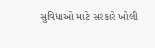સુવિધાઓ માટે સરકારે ખોલી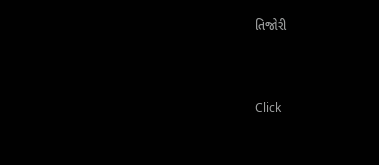તિજોરી




Click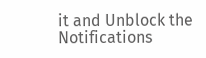it and Unblock the Notifications